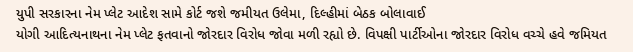યુપી સરકારના નેમ પ્લેટ આદેશ સામે કોર્ટ જશે જમીયત ઉલેમા, દિલ્હીમાં બેઠક બોલાવાઈ
યોગી આદિત્યનાથના નેમ પ્લેટ ફતવાનો જોરદાર વિરોધ જોવા મળી રહ્યો છે. વિપક્ષી પાર્ટીઓના જોરદાર વિરોધ વચ્ચે હવે જમિયત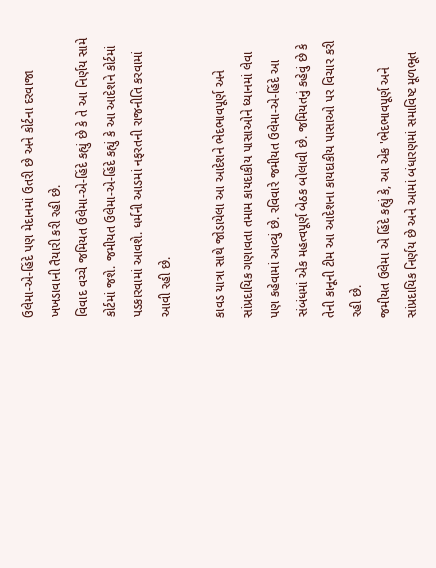ઉલેમા-એ-હિંદે પણ મેદાનમાં ઉતરી છે અને કોર્ટના દરવાજા ખખડાવાની તૈયારી કરી રહી છે.
વિવાદ વચ્ચે જમિયત ઉલેમા-એ-હિંદે કહ્યું છે કે તે આ નિર્ણય સામે કોર્ટમાં જશે. જમીયત ઉલેમા-એ-હિંદે કહ્યું કે આ આદેશને કોર્ટમાં પડકારવામાં આવશે. ધર્મની આડમાં નફરતની રાજનીતિ કરવામાં આવી રહી છે.

કાવડ યાત્રા સાથે જોડાયેલા આ આદેશને ભેદભાવપૂર્ણ અને સાંપ્રદાયિક ગણાવતા તમામ કાયદાકીય પાસાઓને ધ્યાનમાં લેવા પણ કહેવામાં આવ્યું છે. રવિવારે જમીયત ઉલેમા-એ-હિંદે આ સંબંધમાં એક મહત્વપૂર્ણ બેઠક બોલાવી છે. જમિયતનું કહેવું છે કે તેની કાનૂની ટીમ આ આદેશના કાયદાકીય પાસાઓ પર વિચાર કરી રહી છે.
જમીયત ઉલેમા એ હિંદે કહ્યું કે, આ એક 'ભેદભાવપૂર્ણ અને સાંપ્રદાયિક નિર્ણય છે અને આમાં બંધારણમાં સમાવિષ્ટ મૂળભૂત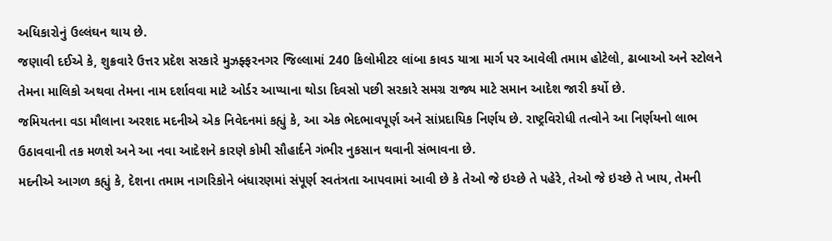અધિકારોનું ઉલ્લંઘન થાય છે.
જણાવી દઈએ કે, શુક્રવારે ઉત્તર પ્રદેશ સરકારે મુઝફ્ફરનગર જિલ્લામાં 240 કિલોમીટર લાંબા કાવડ યાત્રા માર્ગ પર આવેલી તમામ હોટેલો, ઢાબાઓ અને સ્ટોલને તેમના માલિકો અથવા તેમના નામ દર્શાવવા માટે ઓર્ડર આપ્યાના થોડા દિવસો પછી સરકારે સમગ્ર રાજ્ય માટે સમાન આદેશ જારી કર્યો છે.
જમિયતના વડા મૌલાના અરશદ મદનીએ એક નિવેદનમાં કહ્યું કે, આ એક ભેદભાવપૂર્ણ અને સાંપ્રદાયિક નિર્ણય છે. રાષ્ટ્રવિરોધી તત્વોને આ નિર્ણયનો લાભ ઉઠાવવાની તક મળશે અને આ નવા આદેશને કારણે કોમી સૌહાર્દને ગંભીર નુકસાન થવાની સંભાવના છે.
મદનીએ આગળ કહ્યું કે, દેશના તમામ નાગરિકોને બંધારણમાં સંપૂર્ણ સ્વતંત્રતા આપવામાં આવી છે કે તેઓ જે ઇચ્છે તે પહેરે, તેઓ જે ઇચ્છે તે ખાય, તેમની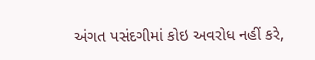અંગત પસંદગીમાં કોઇ અવરોધ નહીં કરે,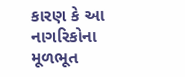કારણ કે આ નાગરિકોના મૂળભૂત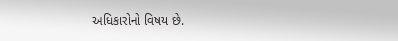અધિકારોનો વિષય છે.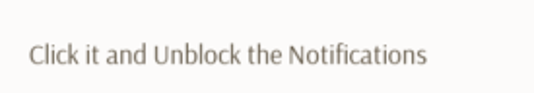Click it and Unblock the Notifications